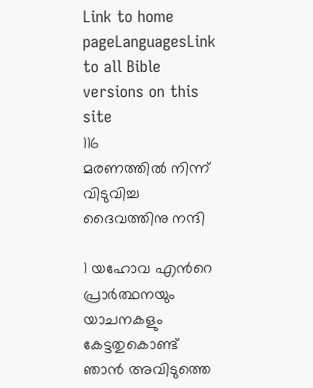Link to home pageLanguagesLink to all Bible versions on this site
116
മരണത്തിൽ നിന്ന് വിടുവിച്ച ദൈവത്തിനു നന്ദി

1 യഹോവ എന്‍റെ പ്രാർത്ഥനയും യാചനകളും കേട്ടതുകൊണ്ട്
ഞാൻ അവിടുത്തെ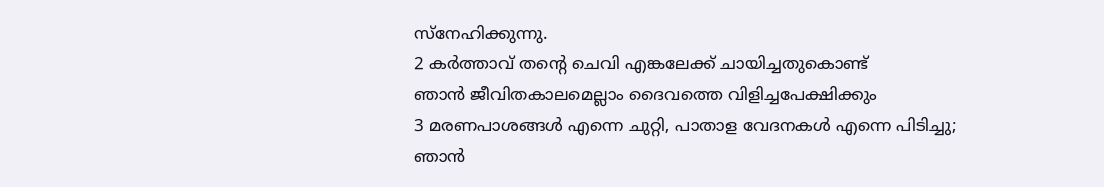സ്നേഹിക്കുന്നു.
2 കർത്താവ് തന്‍റെ ചെവി എങ്കലേക്ക് ചായിച്ചതുകൊണ്ട്
ഞാൻ ജീവിതകാലമെല്ലാം ദൈവത്തെ വിളിച്ചപേക്ഷിക്കും
3 മരണപാശങ്ങൾ എന്നെ ചുറ്റി, പാതാള വേദനകൾ എന്നെ പിടിച്ചു;
ഞാൻ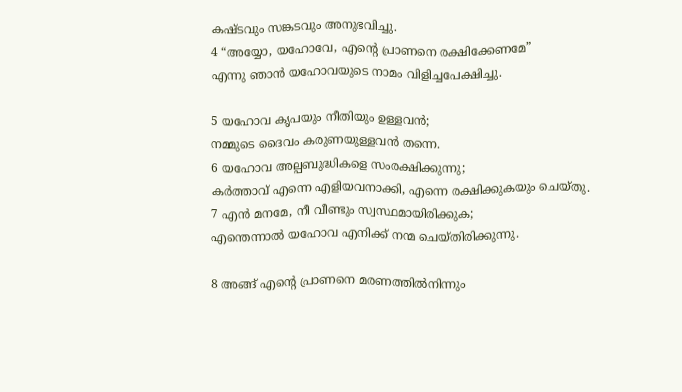കഷ്ടവും സങ്കടവും അനുഭവിച്ചു.
4 “അയ്യോ, യഹോവേ, എന്‍റെ പ്രാണനെ രക്ഷിക്കേണമേ”
എന്നു ഞാൻ യഹോവയുടെ നാമം വിളിച്ചപേക്ഷിച്ചു.

5 യഹോവ കൃപയും നീതിയും ഉള്ളവൻ;
നമ്മുടെ ദൈവം കരുണയുള്ളവൻ തന്നെ.
6 യഹോവ അല്പബുദ്ധികളെ സംരക്ഷിക്കുന്നു;
കർത്താവ് എന്നെ എളിയവനാക്കി, എന്നെ രക്ഷിക്കുകയും ചെയ്തു.
7 എൻ മനമേ, നീ വീണ്ടും സ്വസ്ഥമായിരിക്കുക;
എന്തെന്നാൽ യഹോവ എനിക്ക് നന്മ ചെയ്തിരിക്കുന്നു.

8 അങ്ങ് എന്‍റെ പ്രാണനെ മരണത്തിൽനിന്നും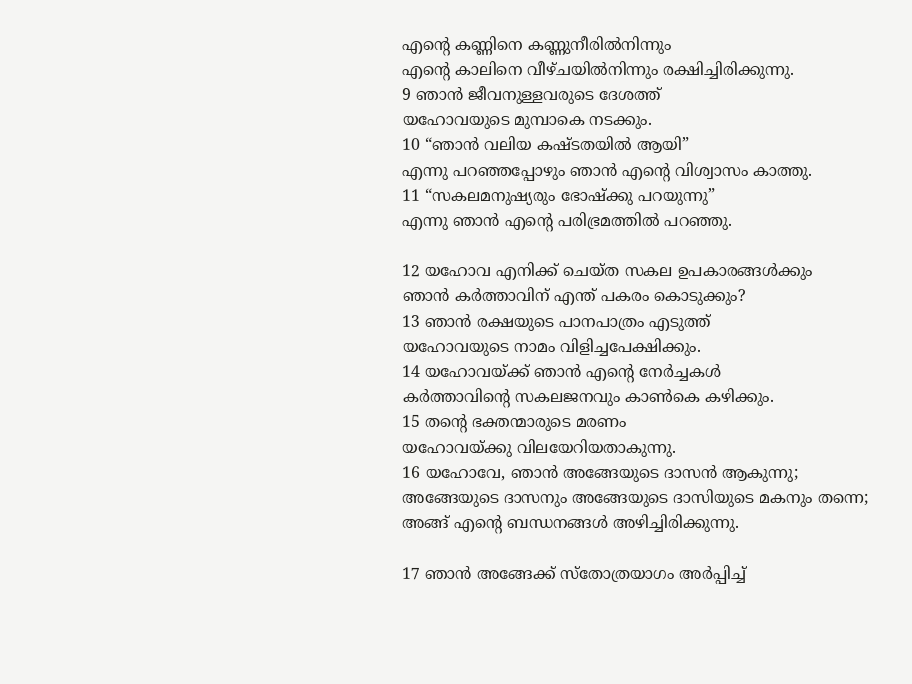എന്‍റെ കണ്ണിനെ കണ്ണുനീരിൽനിന്നും
എന്‍റെ കാലിനെ വീഴ്ചയിൽനിന്നും രക്ഷിച്ചിരിക്കുന്നു.
9 ഞാൻ ജീവനുള്ളവരുടെ ദേശത്ത്
യഹോവയുടെ മുമ്പാകെ നടക്കും.
10 “ഞാൻ വലിയ കഷ്ടതയിൽ ആയി”
എന്നു പറഞ്ഞപ്പോഴും ഞാൻ എന്‍റെ വിശ്വാസം കാത്തു.
11 “സകലമനുഷ്യരും ഭോഷ്ക്കു പറയുന്നു”
എന്നു ഞാൻ എന്‍റെ പരിഭ്രമത്തിൽ പറഞ്ഞു.

12 യഹോവ എനിക്ക് ചെയ്ത സകല ഉപകാരങ്ങൾക്കും
ഞാൻ കർത്താവിന് എന്ത് പകരം കൊടുക്കും?
13 ഞാൻ രക്ഷയുടെ പാനപാത്രം എടുത്ത്
യഹോവയുടെ നാമം വിളിച്ചപേക്ഷിക്കും.
14 യഹോവയ്ക്ക് ഞാൻ എന്‍റെ നേർച്ചകൾ
കർത്താവിന്‍റെ സകലജനവും കാൺകെ കഴിക്കും.
15 തന്‍റെ ഭക്തന്മാരുടെ മരണം
യഹോവയ്ക്കു വിലയേറിയതാകുന്നു.
16 യഹോവേ, ഞാൻ അങ്ങേയുടെ ദാസൻ ആകുന്നു;
അങ്ങേയുടെ ദാസനും അങ്ങേയുടെ ദാസിയുടെ മകനും തന്നെ;
അങ്ങ് എന്‍റെ ബന്ധനങ്ങൾ അഴിച്ചിരിക്കുന്നു.

17 ഞാൻ അങ്ങേക്ക് സ്തോത്രയാഗം അർപ്പിച്ച്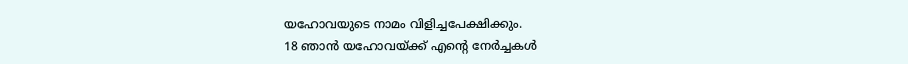യഹോവയുടെ നാമം വിളിച്ചപേക്ഷിക്കും.
18 ഞാൻ യഹോവയ്ക്ക് എന്‍റെ നേർച്ചകൾ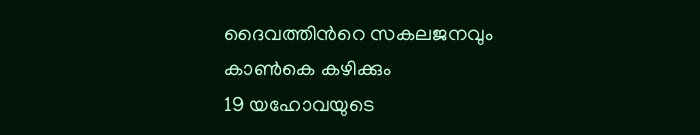ദൈവത്തിന്‍റെ സകലജനവും കാൺകെ കഴിക്കും
19 യഹോവയുടെ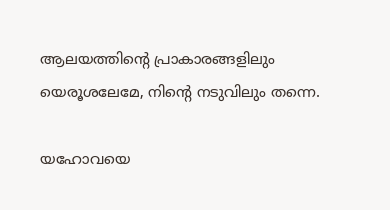ആലയത്തിന്‍റെ പ്രാകാരങ്ങളിലും
യെരൂശലേമേ, നിന്‍റെ നടുവിലും തന്നെ.

യഹോവയെ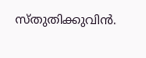സ്തുതിക്കുവിൻ.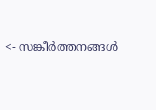<- സങ്കീർത്തനങ്ങൾ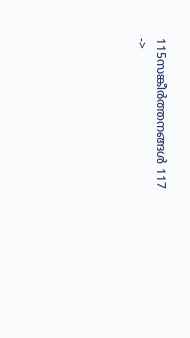115സങ്കീർത്തനങ്ങൾ 117 ->